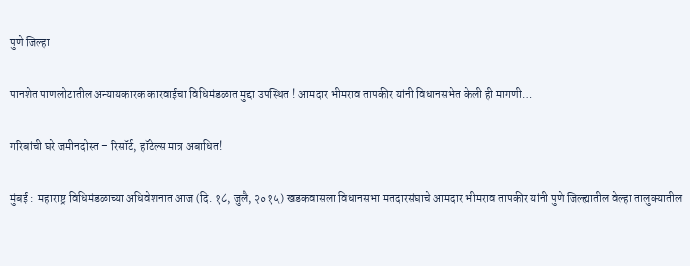पुणे जिल्हा

पानशेत पाणलोटातील अन्यायकारक कारवाईचा विधिमंडळात मुद्दा उपस्थित ! आमदार भीमराव तापकीर यांनी विधानसभेत केली ही मागणी…

गरिबांची घरे जमीनदोस्त – रिसॉर्ट, हॉटेल्स मात्र अबाधित!

मुंबई :  महाराष्ट्र विधिमंडळाच्या अधिवेशनात आज (दि. १८, जुलै, २०१५) खडकवासला विधानसभा मतदारसंघाचे आमदार भीमराव तापकीर यांनी पुणे जिल्ह्यातील वेल्हा तालुक्यातील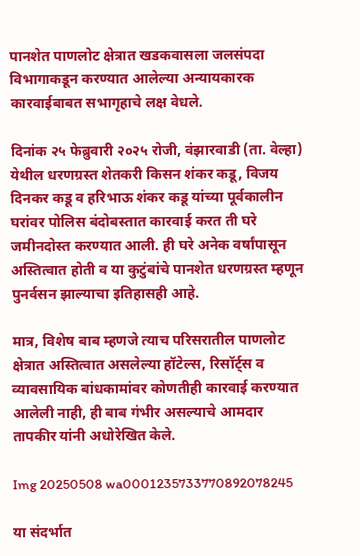पानशेत पाणलोट क्षेत्रात खडकवासला जलसंपदा विभागाकडून करण्यात आलेल्या अन्यायकारक कारवाईबाबत सभागृहाचे लक्ष वेधले.

दिनांक २५ फेब्रुवारी २०२५ रोजी, वंझारवाडी (ता. वेल्हा) येथील धरणग्रस्त शेतकरी किसन शंकर कडू, विजय दिनकर कडू व हरिभाऊ शंकर कडू यांच्या पूर्वकालीन घरांवर पोलिस बंदोबस्तात कारवाई करत ती घरे जमीनदोस्त करण्यात आली. ही घरे अनेक वर्षांपासून अस्तित्वात होती व या कुटुंबांचे पानशेत धरणग्रस्त म्हणून पुनर्वसन झाल्याचा इतिहासही आहे.

मात्र, विशेष बाब म्हणजे त्याच परिसरातील पाणलोट क्षेत्रात अस्तित्वात असलेल्या हॉटेल्स, रिसॉर्ट्स व व्यावसायिक बांधकामांवर कोणतीही कारवाई करण्यात आलेली नाही, ही बाब गंभीर असल्याचे आमदार तापकीर यांनी अधोरेखित केले.

Img 20250508 wa0001235733770892078245

या संदर्भात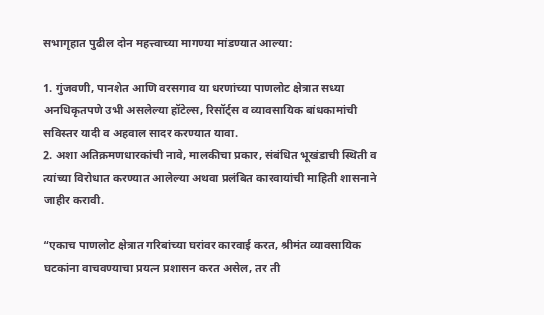सभागृहात पुढील दोन महत्त्वाच्या मागण्या मांडण्यात आल्या:

1. गुंजवणी, पानशेत आणि वरसगाव या धरणांच्या पाणलोट क्षेत्रात सध्या अनधिकृतपणे उभी असलेल्या हॉटेल्स, रिसॉर्ट्स व व्यावसायिक बांधकामांची सविस्तर यादी व अहवाल सादर करण्यात यावा.
2. अशा अतिक्रमणधारकांची नावे, मालकीचा प्रकार, संबंधित भूखंडाची स्थिती व त्यांच्या विरोधात करण्यात आलेल्या अथवा प्रलंबित कारवायांची माहिती शासनाने जाहीर करावी.

“एकाच पाणलोट क्षेत्रात गरिबांच्या घरांवर कारवाई करत, श्रीमंत व्यावसायिक घटकांना वाचवण्याचा प्रयत्न प्रशासन करत असेल, तर ती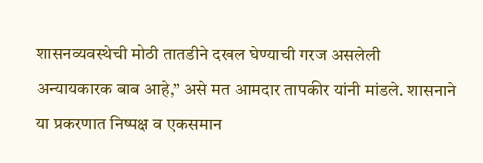शासनव्यवस्थेची मोठी तातडीने दखल घेण्याची गरज असलेली अन्यायकारक बाब आहे,” असे मत आमदार तापकीर यांनी मांडले. शासनाने या प्रकरणात निष्पक्ष व एकसमान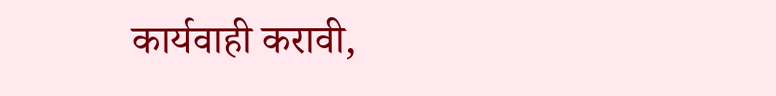कार्यवाही करावी,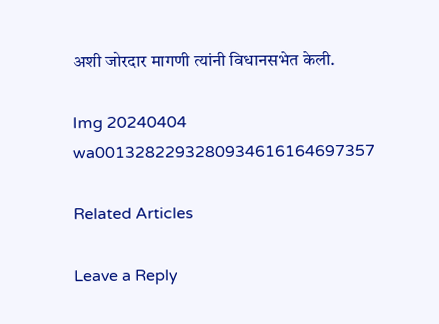अशी जोरदार मागणी त्यांनी विधानसभेत केली.

Img 20240404 wa0013282293280934616164697357

Related Articles

Leave a Reply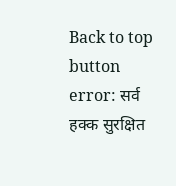Back to top button
error: सर्व हक्क सुरक्षित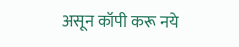असून कॉपी करू नये